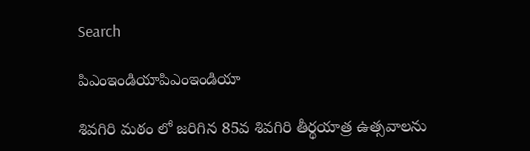Search

పిఎంఇండియాపిఎంఇండియా

శివగిరి మఠం లో జరిగిన 85వ శివగిరి తీర్థయాత్ర ఉత్సవాలను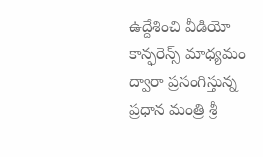ఉద్దేశించి వీడియో కాన్ఫరెన్స్ మాధ్యమం ద్వారా ప్రసంగిస్తున్న ప్రధాన మంత్రి శ్రీ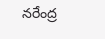నరేంద్ర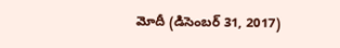మోదీ (డిసెంబర్ 31, 2017)